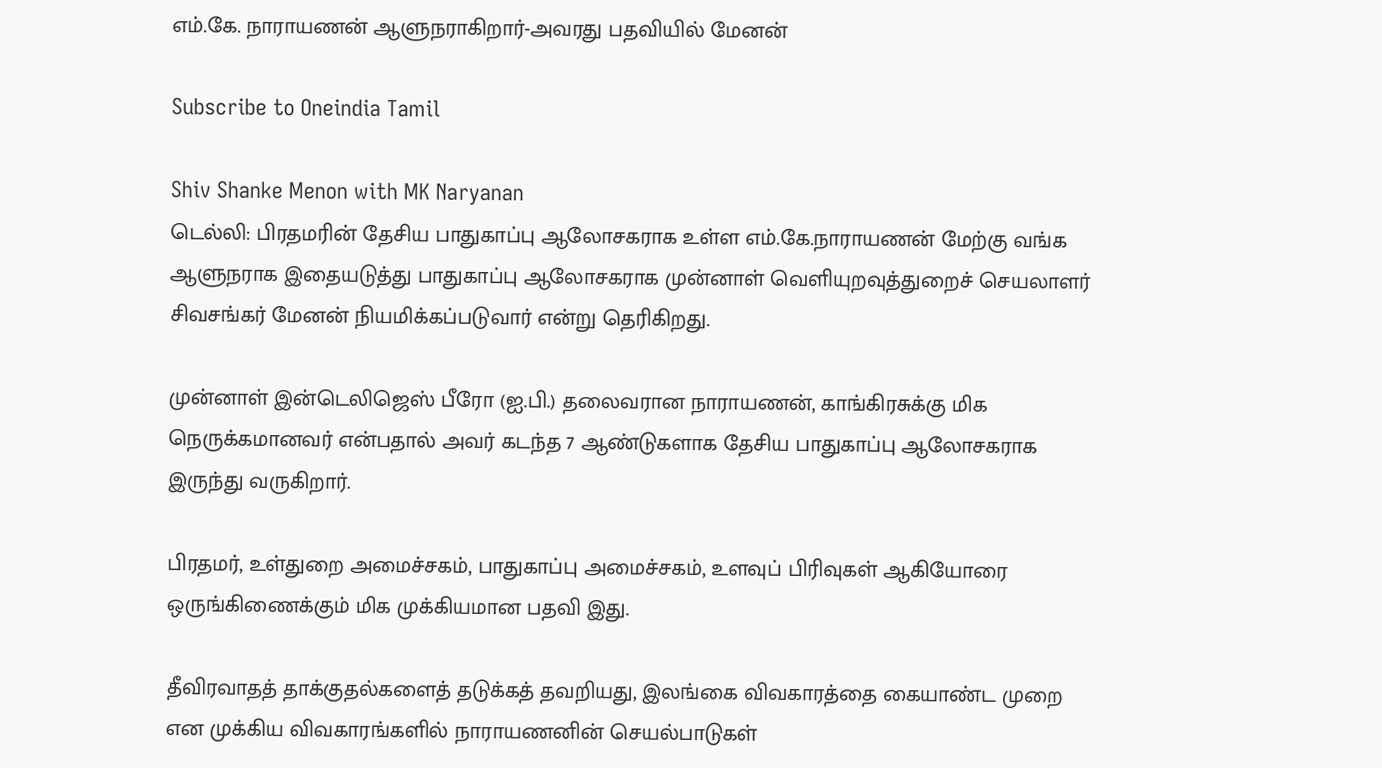எம்.கே. நாராயணன் ஆளுநராகிறார்-அவரது பதவியில் மேனன்

Subscribe to Oneindia Tamil

Shiv Shanke Menon with MK Naryanan
டெல்லி: பிரதமரின் தேசிய பாதுகாப்பு ஆலோசகராக உள்ள எம்.கே.நாராயணன் மேற்கு வங்க ஆளுநராக இதையடுத்து பாதுகாப்பு ஆலோசகராக முன்னாள் வெளியுறவுத்துறைச் செயலாளர் சிவசங்கர் மேனன் நியமிக்கப்படுவார் என்று தெரிகிறது.

முன்னாள் இன்டெலிஜெஸ் பீரோ (ஐ.பி.) தலைவரான நாராயணன், காங்கிரசுக்கு மிக நெருக்கமானவர் என்பதால் அவர் கடந்த 7 ஆண்டுகளாக தேசிய பாதுகாப்பு ஆலோசகராக இருந்து வருகிறார்.

பிரதமர், உள்துறை அமைச்சகம், பாதுகாப்பு அமைச்சகம், உளவுப் பிரிவுகள் ஆகியோரை ஒருங்கிணைக்கும் மிக முக்கியமான பதவி இது.

தீவிரவாதத் தாக்குதல்களைத் தடுக்கத் தவறியது, இலங்கை விவகாரத்தை கையாண்ட முறை என முக்கிய விவகாரங்களில் நாராயணனின் செயல்பாடுகள்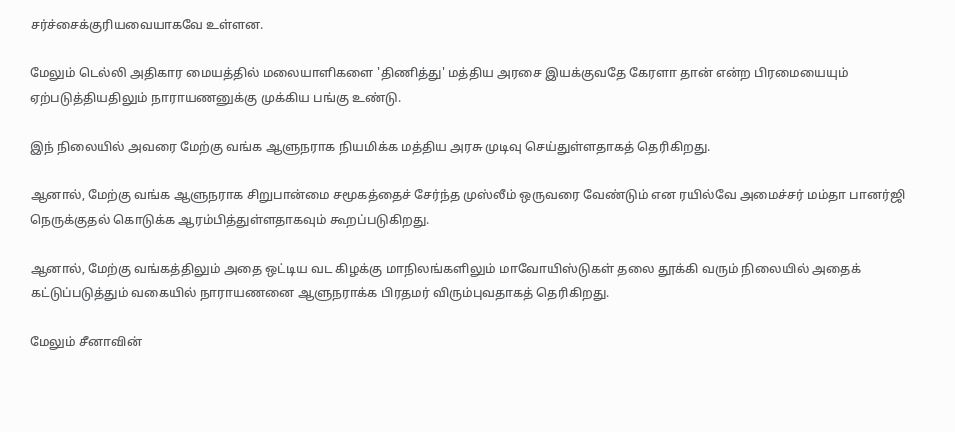சர்ச்சைக்குரியவையாகவே உள்ளன.

மேலும் டெல்லி அதிகார மையத்தில் மலையாளிகளை 'திணித்து' மத்திய அரசை இயக்குவதே கேரளா தான் என்ற பிரமையையும் ஏற்படுத்தியதிலும் நாராயணனுக்கு முக்கிய பங்கு உண்டு.

இந் நிலையில் அவரை மேற்கு வங்க ஆளுநராக நியமிக்க மத்திய அரசு முடிவு செய்துள்ளதாகத் தெரிகிறது.

ஆனால், மேற்கு வங்க ஆளுநராக சிறுபான்மை சமூகத்தைச் சேர்ந்த முஸ்லீம் ஒருவரை வேண்டும் என ரயில்வே அமைச்சர் மம்தா பானர்ஜி நெருக்குதல் கொடுக்க ஆரம்பித்துள்ளதாகவும் கூறப்படுகிறது.

ஆனால், மேற்கு வங்கத்திலும் அதை ஒட்டிய வட கிழக்கு மாநிலங்களிலும் மாவோயிஸ்டுகள் தலை தூக்கி வரும் நிலையில் அதைக் கட்டுப்படுத்தும் வகையில் நாராயணனை ஆளுநராக்க பிரதமர் விரும்புவதாகத் தெரிகிறது.

மேலும் சீனாவின்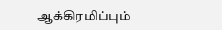ஆக்கிரமிப்பும்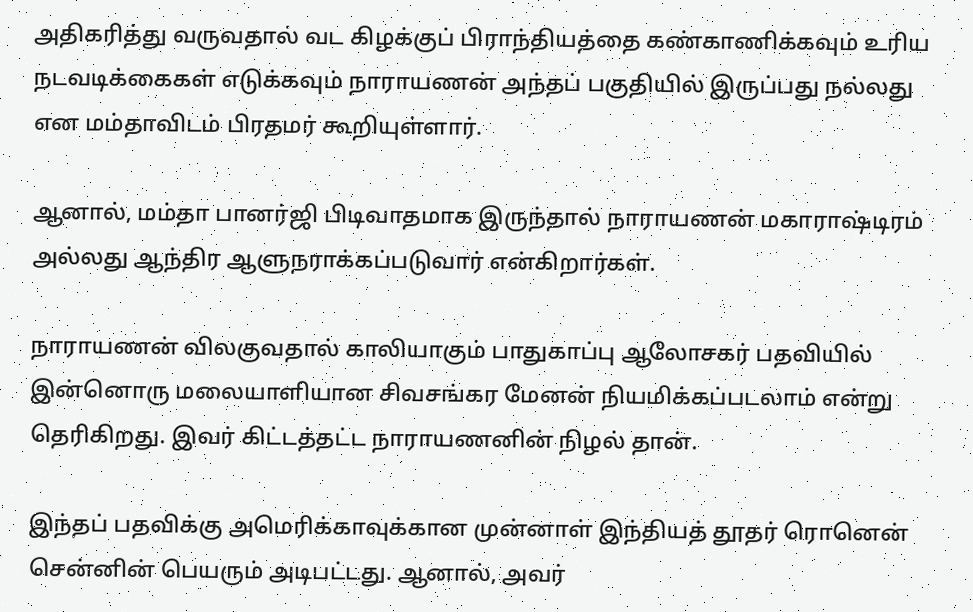அதிகரித்து வருவதால் வட கிழக்குப் பிராந்தியத்தை கண்காணிக்கவும் உரிய நடவடிக்கைகள் எடுக்கவும் நாராயணன் அந்தப் பகுதியில் இருப்பது நல்லது என மம்தாவிடம் பிரதமர் கூறியுள்ளார்.

ஆனால், மம்தா பானர்ஜி பிடிவாதமாக இருந்தால் நாராயணன் மகாராஷ்டிரம் அல்லது ஆந்திர ஆளுநராக்கப்படுவார் என்கிறார்கள்.

நாராயணன் விலகுவதால் காலியாகும் பாதுகாப்பு ஆலோசகர் பதவியில் இன்னொரு மலையாளியான சிவசங்கர மேனன் நியமிக்கப்படலாம் என்று தெரிகிறது. இவர் கிட்டத்தட்ட நாராயணனின் நிழல் தான்.

இந்தப் பதவிக்கு அமெரிக்காவுக்கான முன்னாள் இந்தியத் தூதர் ரொனென் சென்னின் பெயரும் அடிபட்டது. ஆனால், அவர்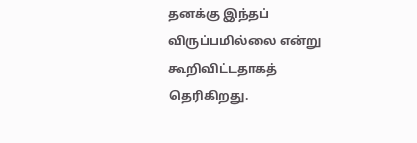தனக்கு இந்தப் விருப்பமில்லை என்று கூறிவிட்டதாகத் தெரிகிறது.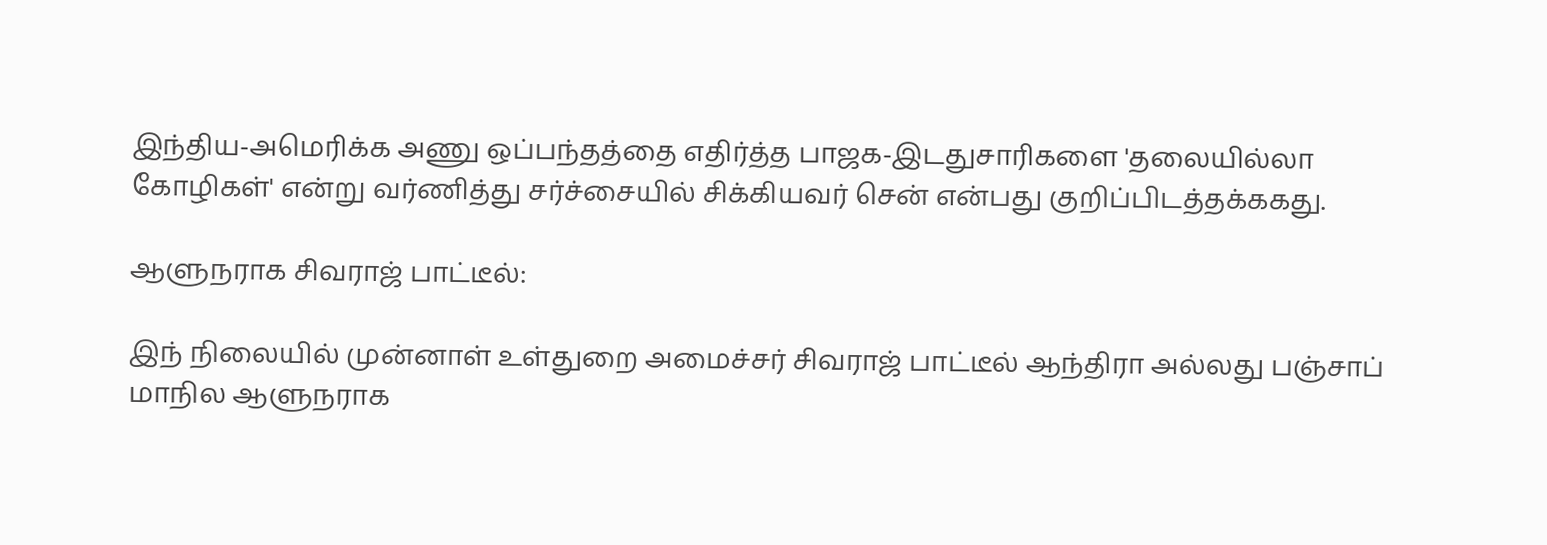இந்திய-அமெரிக்க அணு ஒப்பந்தத்தை எதிர்த்த பாஜக-இடதுசாரிகளை 'தலையில்லா கோழிகள்' என்று வர்ணித்து சர்ச்சையில் சிக்கியவர் சென் என்பது குறிப்பிடத்தக்ககது.

ஆளுநராக சிவராஜ் பாட்டீல்:

இந் நிலையில் முன்னாள் உள்துறை அமைச்சர் சிவராஜ் பாட்டீல் ஆந்திரா அல்லது பஞ்சாப் மாநில ஆளுநராக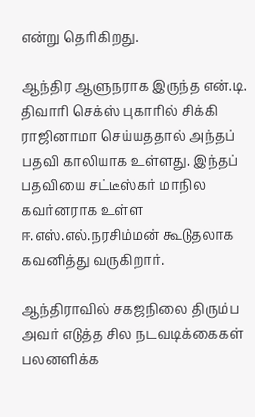என்று தெரிகிறது.

ஆந்திர ஆளுநராக இருந்த என்.டி. திவாரி செக்ஸ் புகாரில் சிக்கி ராஜினாமா செய்யததால் அந்தப் பதவி காலியாக உள்ளது. இந்தப் பதவியை சட்டீஸ்கர் மாநில கவர்னராக உள்ள ஈ.எஸ்.எல்.நரசிம்மன் கூடுதலாக கவனித்து வருகிறார்.

ஆந்திராவில் சகஜநிலை திரும்ப அவர் எடுத்த சில நடவடிக்கைகள் பலனளிக்க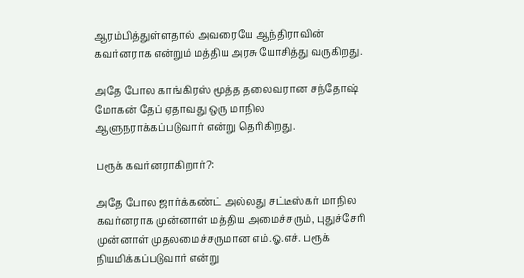ஆரம்பித்துள்ளதால் அவரையே ஆந்திராவின் கவர்னராக என்றும் மத்திய அரசு யோசித்து வருகிறது.

அதே போல காங்கிரஸ் மூத்த தலைவரான சந்தோஷ் மோகன் தேப் ஏதாவது ஒரு மாநில ஆளுநராக்கப்படுவார் என்று தெரிகிறது.

பரூக் கவர்னராகிறார்?:

அதே போல ஜார்க்கண்ட் அல்லது சட்டீஸ்கர் மாநில கவர்னராக முன்னாள் மத்திய அமைச்சரும், புதுச்சேரி முன்னாள் முதலமைச்சருமான எம்.ஓ.எச். பரூக் நியமிக்கப்படுவார் என்று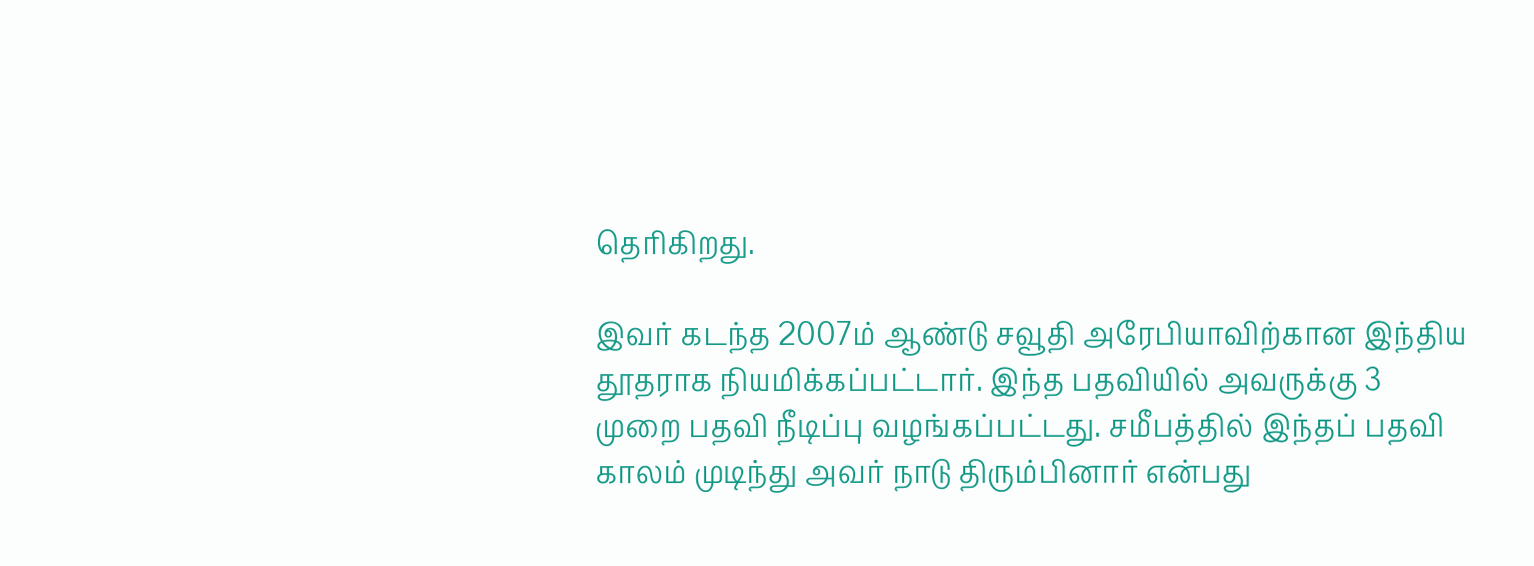தெரிகிறது.

இவர் கடந்த 2007ம் ஆண்டு சவூதி அரேபியாவிற்கான இந்திய தூதராக நியமிக்கப்பட்டார். இந்த பதவியில் அவருக்கு 3 முறை பதவி நீடிப்பு வழங்கப்பட்டது. சமீபத்தில் இந்தப் பதவி காலம் முடிந்து அவர் நாடு திரும்பினார் என்பது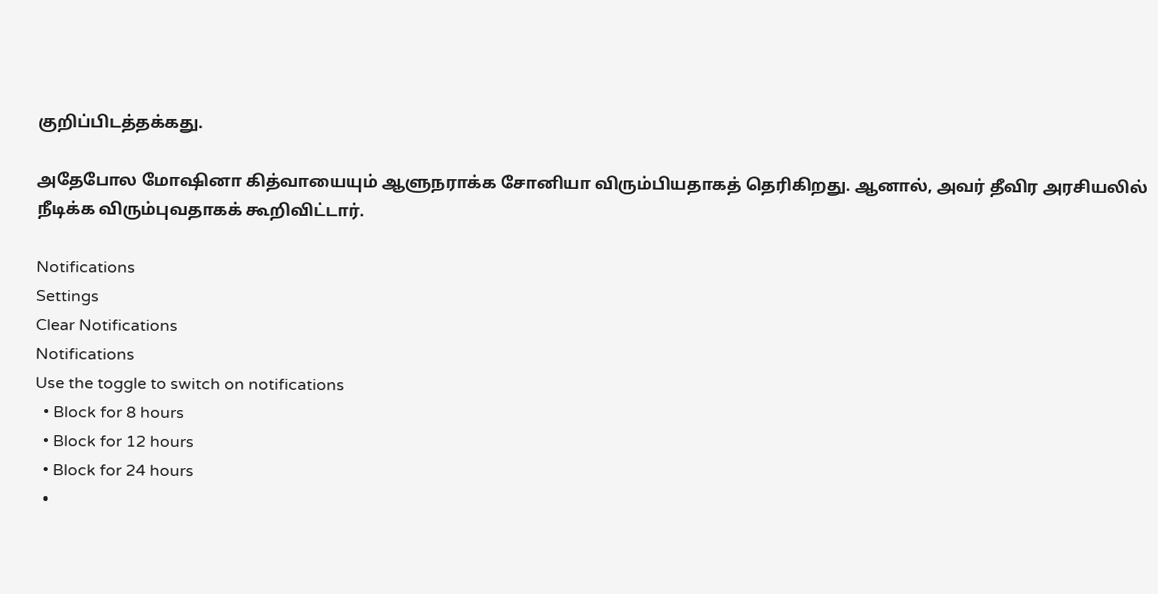குறிப்பிடத்தக்கது.

அதேபோல மோஷினா கித்வாயையும் ஆளுநராக்க சோனியா விரும்பியதாகத் தெரிகிறது. ஆனால், அவர் தீவிர அரசியலில் நீடிக்க விரும்புவதாகக் கூறிவிட்டார்.

Notifications
Settings
Clear Notifications
Notifications
Use the toggle to switch on notifications
  • Block for 8 hours
  • Block for 12 hours
  • Block for 24 hours
  •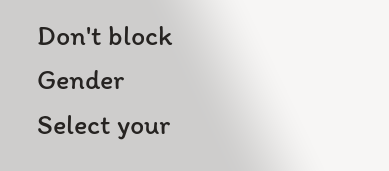Don't block
Gender
Select your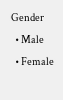Gender
  • Male
  • Female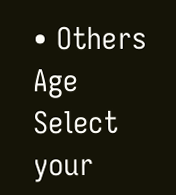• Others
Age
Select your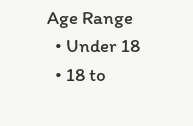Age Range
  • Under 18
  • 18 to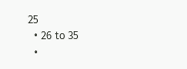25
  • 26 to 35
  •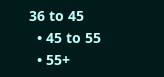36 to 45
  • 45 to 55
  • 55+